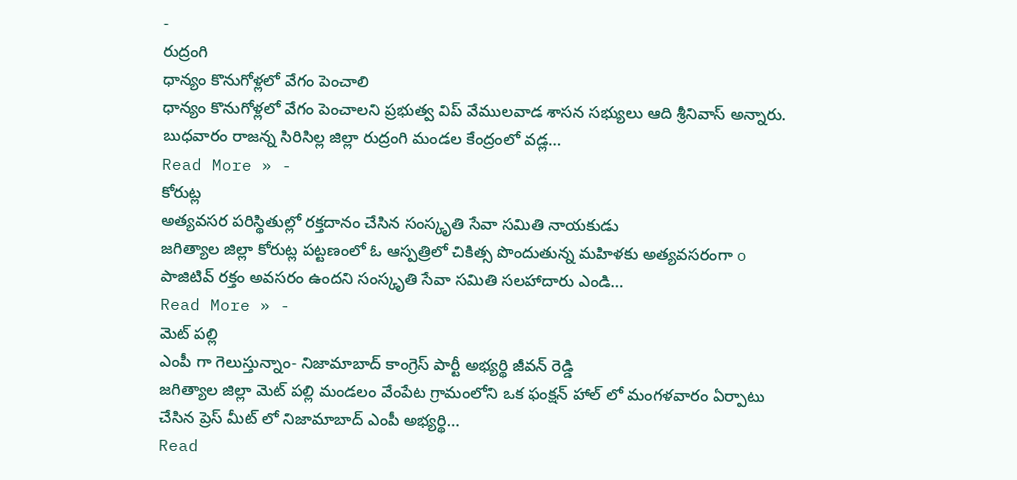-
రుద్రంగి
ధాన్యం కొనుగోళ్లలో వేగం పెంచాలి
ధాన్యం కొనుగోళ్లలో వేగం పెంచాలని ప్రభుత్వ విప్ వేములవాడ శాసన సభ్యులు ఆది శ్రీనివాస్ అన్నారు. బుధవారం రాజన్న సిరిసిల్ల జిల్లా రుద్రంగి మండల కేంద్రంలో వడ్ల…
Read More » -
కోరుట్ల
అత్యవసర పరిస్థితుల్లో రక్తదానం చేసిన సంస్కృతి సేవా సమితి నాయకుడు
జగిత్యాల జిల్లా కోరుట్ల పట్టణంలో ఓ ఆస్పత్రిలో చికిత్స పొందుతున్న మహిళకు అత్యవసరంగా o పాజిటివ్ రక్తం అవసరం ఉందని సంస్కృతి సేవా సమితి సలహాదారు ఎండి…
Read More » -
మెట్ పల్లి
ఎంపీ గా గెలుస్తున్నాం- నిజామాబాద్ కాంగ్రెస్ పార్టీ అభ్యర్థి జీవన్ రెడ్డి
జగిత్యాల జిల్లా మెట్ పల్లి మండలం వేంపేట గ్రామంలోని ఒక ఫంక్షన్ హాల్ లో మంగళవారం ఏర్పాటు చేసిన ప్రెస్ మీట్ లో నిజామాబాద్ ఎంపీ అభ్యర్థి…
Read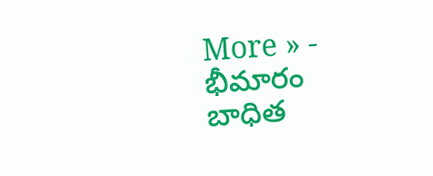More » -
భీమారం
బాధిత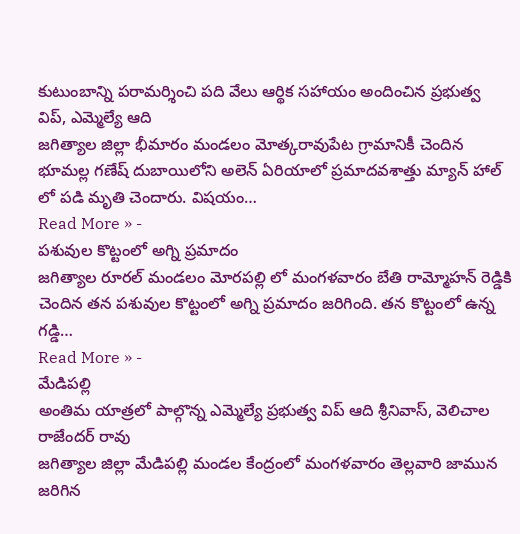కుటుంబాన్ని పరామర్శించి పది వేలు ఆర్థిక సహాయం అందించిన ప్రభుత్వ విప్, ఎమ్మెల్యే ఆది
జగిత్యాల జిల్లా భీమారం మండలం మోత్కరావుపేట గ్రామానికీ చెందిన భూమల్ల గణేష్ దుబాయిలోని అలెన్ ఏరియాలో ప్రమాదవశాత్తు మ్యాన్ హాల్ లో పడి మృతి చెందారు. విషయం…
Read More » -
పశువుల కొట్టంలో అగ్ని ప్రమాదం
జగిత్యాల రూరల్ మండలం మోరపల్లి లో మంగళవారం బేతి రామ్మోహన్ రెడ్డికి చెందిన తన పశువుల కొట్టంలో అగ్ని ప్రమాదం జరిగింది. తన కొట్టంలో ఉన్న గడ్డి…
Read More » -
మేడిపల్లి
అంతిమ యాత్రలో పాల్గొన్న ఎమ్మెల్యే ప్రభుత్వ విప్ ఆది శ్రీనివాస్, వెలిచాల రాజేందర్ రావు
జగిత్యాల జిల్లా మేడిపల్లి మండల కేంద్రంలో మంగళవారం తెల్లవారి జామున జరిగిన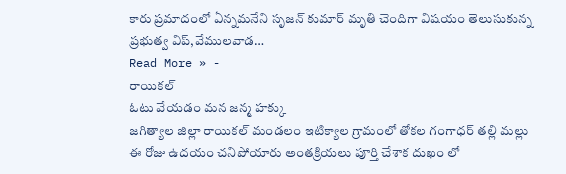కారు ప్రమాదంలో ఏన్నమనేని సృజన్ కుమార్ మృతి చెందిగా విషయం తెలుసుకున్న ప్రభుత్వ విప్,వేములవాడ…
Read More » -
రాయికల్
ఓటు వేయడం మన జన్మ హక్కు
జగిత్యాల జిల్లా రాయికల్ మండలం ఇటిక్యాల గ్రామంలో తోకల గంగాధర్ తల్లి మల్లు ఈ రోజు ఉదయం చనిపోయారు అంతక్రియలు పూర్తి చేశాక దుఖం లో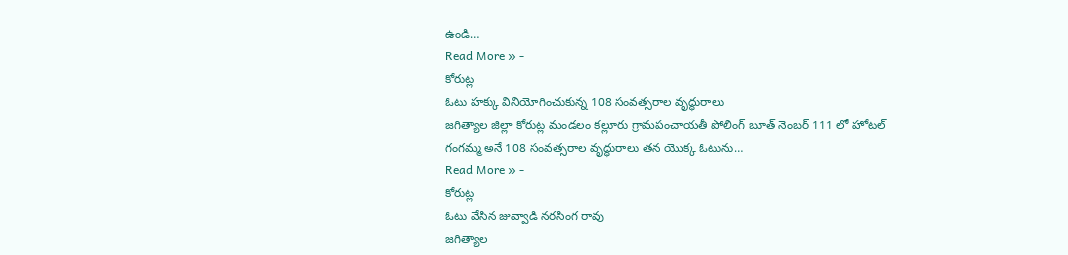ఉండి…
Read More » -
కోరుట్ల
ఓటు హక్కు వినియోగించుకున్న 108 సంవత్సరాల వృద్ధురాలు
జగిత్యాల జిల్లా కోరుట్ల మండలం కల్లూరు గ్రామపంచాయతీ పోలింగ్ బూత్ నెంబర్ 111 లో హోటల్ గంగమ్మ అనే 108 సంవత్సరాల వృద్ధురాలు తన యొక్క ఓటును…
Read More » -
కోరుట్ల
ఓటు వేసిన జువ్వాడి నరసింగ రావు
జగిత్యాల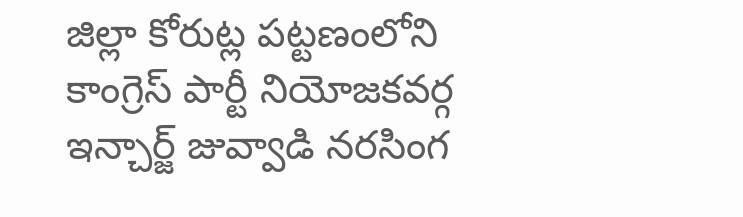జిల్లా కోరుట్ల పట్టణంలోని కాంగ్రెస్ పార్టీ నియోజకవర్గ ఇన్చార్జ్ జువ్వాడి నరసింగ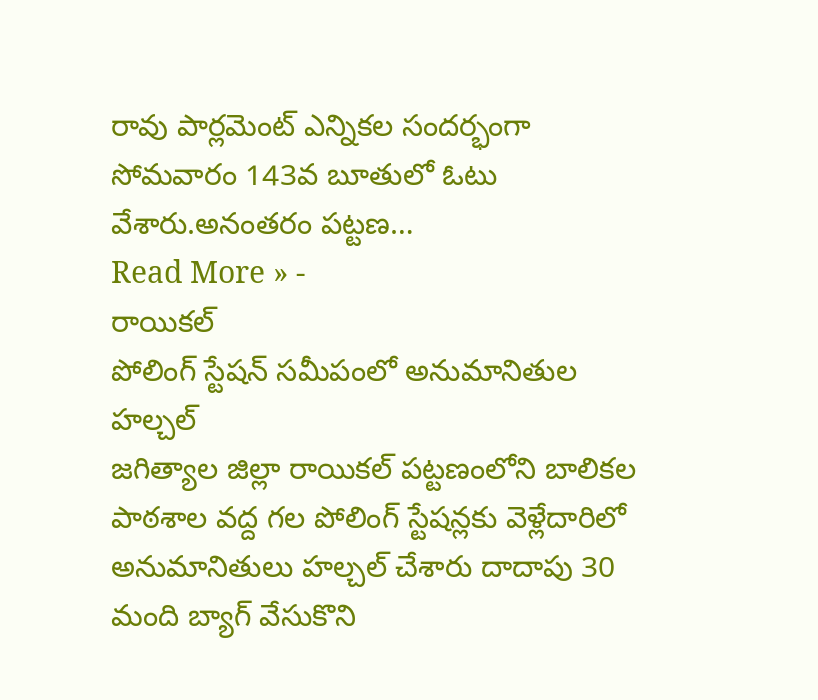రావు పార్లమెంట్ ఎన్నికల సందర్భంగా సోమవారం 143వ బూతులో ఓటు వేశారు.అనంతరం పట్టణ…
Read More » -
రాయికల్
పోలింగ్ స్టేషన్ సమీపంలో అనుమానితుల హల్చల్
జగిత్యాల జిల్లా రాయికల్ పట్టణంలోని బాలికల పాఠశాల వద్ద గల పోలింగ్ స్టేషన్లకు వెళ్లేదారిలో అనుమానితులు హల్చల్ చేశారు దాదాపు 30 మంది బ్యాగ్ వేసుకొని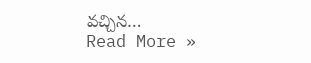వచ్చిన…
Read More »